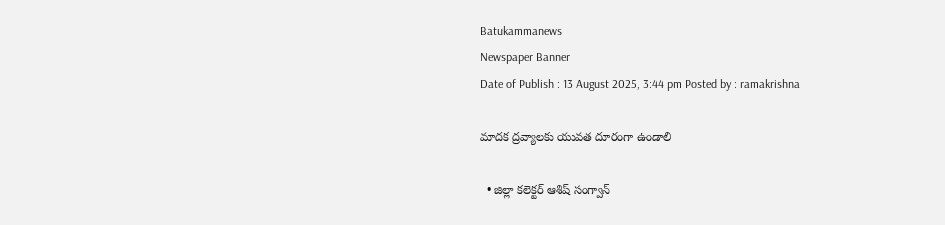Batukammanews
Newspaper Banner
Date of Publish : 13 August 2025, 3:44 pm Posted by : ramakrishna

మాదక ద్రవ్యాలకు యువత దూరంగా ఉండాలి

  • జిల్లా కలెక్టర్ ఆశిష్ సంగ్వాన్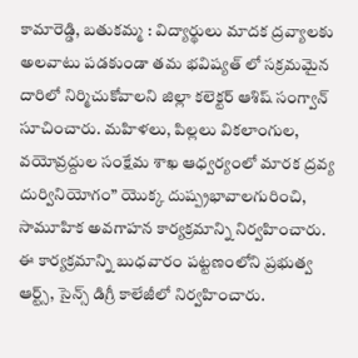కామారెడ్డి, బతుకమ్మ : విద్యార్థులు మాదక ద్రవ్యాలకు అలవాటు పడకుండా తమ భవిష్యత్ లో సక్రమమైన దారిలో నిర్మిచుకోవాలని జిల్లా కలెక్టర్ ఆశిష్ సంగ్వాన్ సూచించారు. మహిళలు, పిల్లలు వికలాంగుల,  వయోవ్రద్దుల సంక్షేమ శాఖ ఆధ్వర్యంలో మారక ద్రవ్య దుర్వినియోగం” యొక్క దుష్ప్రభావాలగురించి, సామూహిక అవగాహన కార్యక్రమాన్ని నిర్వహించారు. ఈ కార్యక్రమాన్ని బుధవారం పట్టణంలోని ప్రభుత్వ ఆర్ట్స్, సైన్స్ డిగ్రీ కాలేజీలో నిర్వహించారు.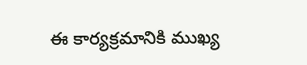ఈ కార్యక్రమానికి ముఖ్య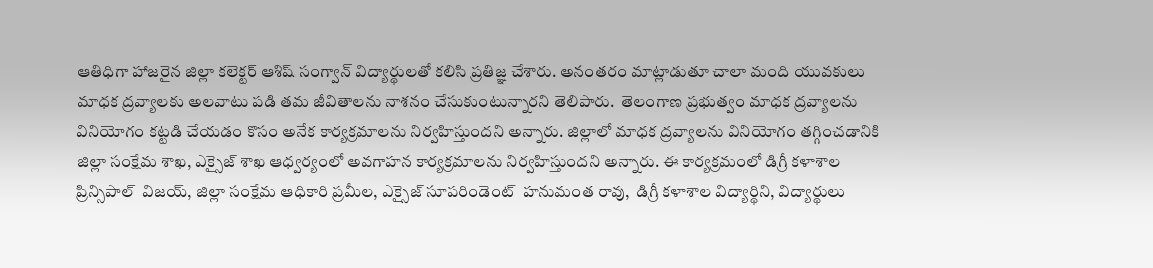ఆతిధిగా హాజరైన జిల్లా కలెక్టర్ ఆశిష్ సంగ్వాన్ విద్యార్థులతో కలిసి ప్రతిజ్ఞ చేశారు. అనంతరం మాట్లాడుతూ చాలా మంది యువకులు మాధక ద్రవ్యాలకు అలవాటు పడి తమ జీవితాలను నాశనం చేసుకుంటున్నారని తెలిపారు.  తెలంగాణ ప్రభుత్వం మాధక ద్రవ్యాలను వినియోగం కట్టడి చేయడం కొసం అనేక కార్యక్రమాలను నిర్వహిస్తుందని అన్నారు. జిల్లాలో మాధక ద్రవ్యాలను వినియోగం తగ్గించడానికి జిల్లా సంక్షేమ శాఖ, ఎక్సైజ్ శాఖ ఆధ్వర్యంలో అవగాహన కార్యక్రమాలను నిర్వహిస్తుందని అన్నారు. ఈ కార్యక్రమంలో డిగ్రీ కళాశాల ప్రిన్సిపాల్  విజయ్, జిల్లా సంక్షేమ ఆధికారి ప్రమీల, ఎక్సైజ్ సూపరిండెంట్  హనుమంత రావు,  డిగ్రీ కళాశాల విద్యార్థిని, విద్యార్థులు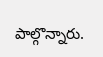పాల్గొన్నారు.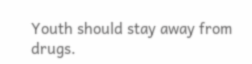Youth should stay away from drugs.